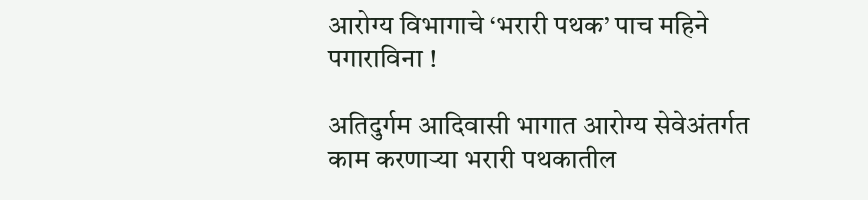आरोग्य विभागाचे ‘भरारी पथक’ पाच महिने पगाराविना !

अतिदुर्गम आदिवासी भागात आरोग्य सेवेअंतर्गत काम करणाऱ्या भरारी पथकातील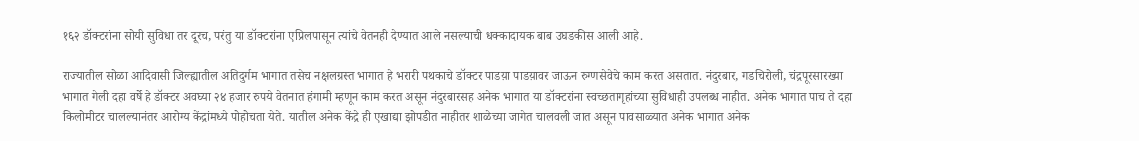१६२ डॉक्टरांना सोयी सुविधा तर दूरच, परंतु या डॉक्टरांना एप्रिलपासून त्यांचे वेतनही देण्यात आले नसल्याची धक्कादायक बाब उघडकीस आली आहे.

राज्यातील सोळा आदिवासी जिल्ह्यातील अतिदुर्गम भागात तसेच नक्षलग्रस्त भागात हे भरारी पथकाचे डॉक्टर पाडय़ा पाडय़ावर जाऊन रुग्णसेवेचे काम करत असतात. नंदुरबार, गडचिरोली, चंद्रपूरसारख्या भागात गेली दहा वर्षे हे डॉक्टर अवघ्या २४ हजार रुपये वेतनात हंगामी म्हणून काम करत असून नंदुरबारसह अनेक भागात या डॉक्टरांना स्वच्छतागृहांच्या सुविधाही उपलब्ध नाहीत. अनेक भागात पाच ते दहा किलोमीटर चालल्यानंतर आरोग्य केंद्रांमध्ये पोहोचता येते. यातील अनेक केंद्रे ही एखाद्या झोपडीत नाहीतर शाळेच्या जागेत चालवली जात असून पावसाळ्यात अनेक भागात अनेक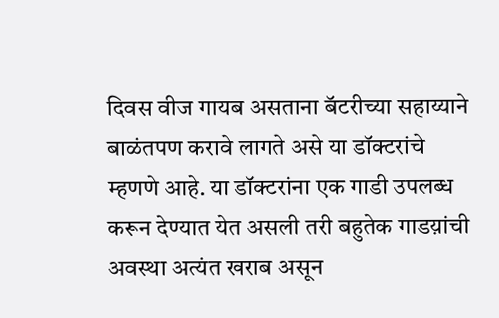दिवस वीज गायब असताना बॅटरीच्या सहाय्याने बाळंतपण करावे लागते असे या डॉक्टरांचे म्हणणे आहे. या डॉक्टरांना एक गाडी उपलब्ध करून देण्यात येत असली तरी बहुतेक गाडय़ांची अवस्था अत्यंत खराब असून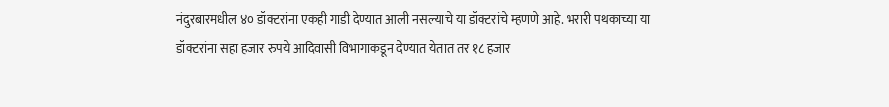नंदुरबारमधील ४० डॉक्टरांना एकही गाडी देण्यात आली नसल्याचे या डॉक्टरांचे म्हणणे आहे. भरारी पथकाच्या या डॉक्टरांना सहा हजार रुपये आदिवासी विभागाकडून देण्यात येतात तर १८ हजार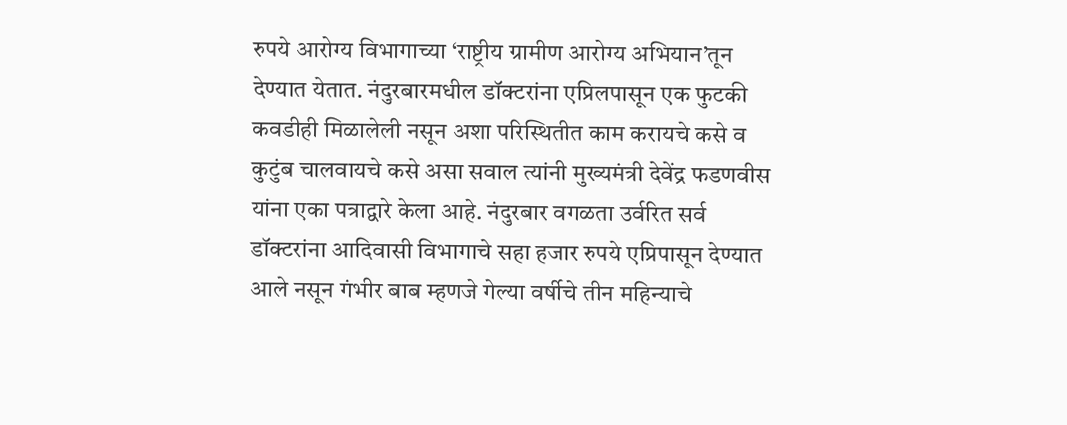रुपये आरोग्य विभागाच्या ‘राष्ट्रीय ग्रामीण आरोग्य अभियान’तून देण्यात येतात. नंदुरबारमधील डॉक्टरांना एप्रिलपासून एक फुटकी कवडीही मिळालेली नसून अशा परिस्थितीत काम करायचे कसे व कुटुंब चालवायचे कसे असा सवाल त्यांनी मुख्यमंत्री देवेंद्र फडणवीस यांना एका पत्राद्वारे केला आहे. नंदुरबार वगळता उर्वरित सर्व डॉक्टरांना आदिवासी विभागाचे सहा हजार रुपये एप्रिपासून देण्यात आले नसून गंभीर बाब म्हणजे गेल्या वर्षीचे तीन महिन्याचे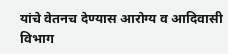यांचे वेतनच देण्यास आरोग्य व आदिवासी विभाग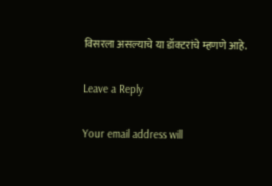विसरला असल्याचे या डॉक्टरांचे म्हणणे आहे.

Leave a Reply

Your email address will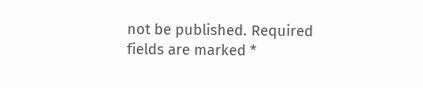not be published. Required fields are marked *